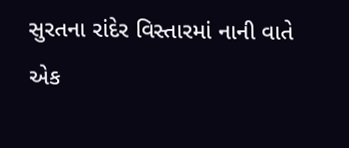સુરતના રાંદેર વિસ્તારમાં નાની વાતે એક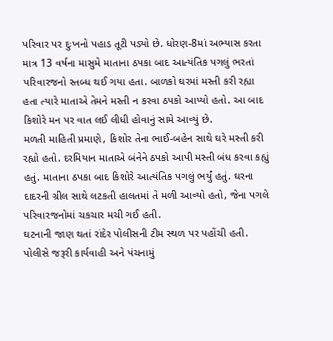પરિવાર પર દુઃખનો પહાડ તૂટી પડ્યો છે. ધોરણ-8માં અભ્યાસ કરતા માત્ર 13 વર્ષના માસુમે માતાના ઠપકા બાદ આત્યંતિક પગલું ભરતાં પરિવારજનો સ્તબ્ધ થઈ ગયા હતા. બાળકો ઘરમાં મસ્તી કરી રહ્યા હતા ત્યારે માતાએ તેમને મસ્તી ન કરવા ઠપકો આપ્યો હતો. આ બાદ કિશોરે મન પર વાત લઈ લીધી હોવાનું સામે આવ્યું છે.
મળતી માહિતી પ્રમાણે, કિશોર તેના ભાઈ-બહેન સાથે ઘરે મસ્તી કરી રહ્યો હતો. દરમિયાન માતાએ બંનેને ઠપકો આપી મસ્તી બંધ કરવા કહ્યું હતું. માતાના ઠપકા બાદ કિશોરે આત્યંતિક પગલું ભર્યું હતું. ઘરના દાદરની ગ્રીલ સાથે લટકતી હાલતમાં તે મળી આવ્યો હતો, જેના પગલે પરિવારજનોમાં ચકચાર મચી ગઈ હતી.
ઘટનાની જાણ થતાં રાંદેર પોલીસની ટીમ સ્થળ પર પહોંચી હતી. પોલીસે જરૂરી કાર્યવાહી અને પંચનામું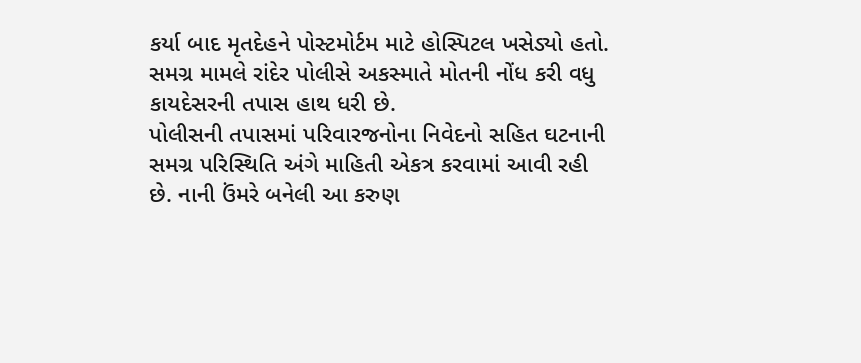કર્યા બાદ મૃતદેહને પોસ્ટમોર્ટમ માટે હોસ્પિટલ ખસેડ્યો હતો. સમગ્ર મામલે રાંદેર પોલીસે અકસ્માતે મોતની નોંધ કરી વધુ કાયદેસરની તપાસ હાથ ધરી છે.
પોલીસની તપાસમાં પરિવારજનોના નિવેદનો સહિત ઘટનાની સમગ્ર પરિસ્થિતિ અંગે માહિતી એકત્ર કરવામાં આવી રહી છે. નાની ઉંમરે બનેલી આ કરુણ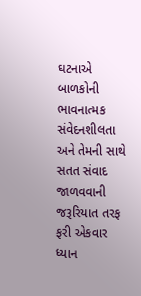ઘટનાએ બાળકોની ભાવનાત્મક સંવેદનશીલતા અને તેમની સાથે સતત સંવાદ જાળવવાની જરૂરિયાત તરફ ફરી એકવાર ધ્યાન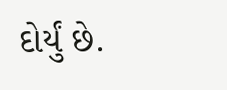દોર્યું છે.